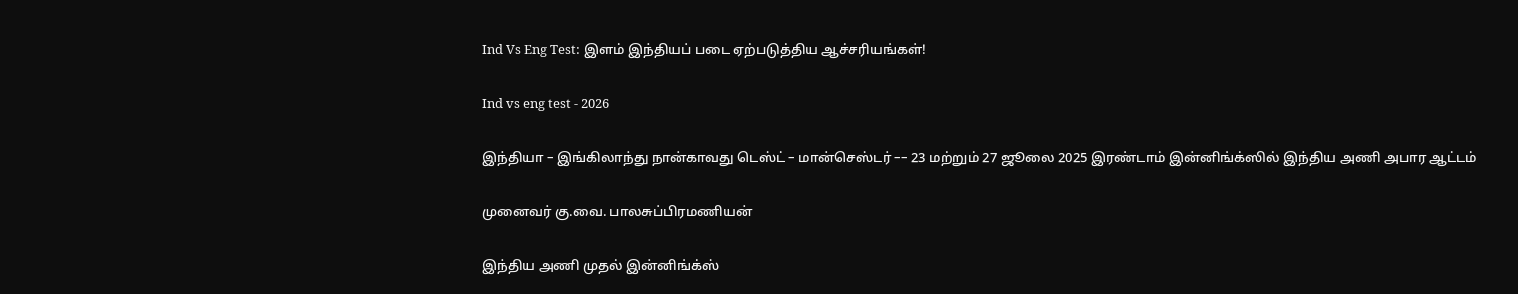Ind Vs Eng Test: இளம் இந்தியப் படை ஏற்படுத்திய ஆச்சரியங்கள்!

Ind vs eng test - 2026

இந்தியா – இங்கிலாந்து நான்காவது டெஸ்ட் – மான்செஸ்டர் –– 23 மற்றும் 27 ஜூலை 2025 இரண்டாம் இன்னிங்க்ஸில் இந்திய அணி அபார ஆட்டம்

முனைவர் கு.வை. பாலசுப்பிரமணியன்

இந்திய அணி முதல் இன்னிங்க்ஸ்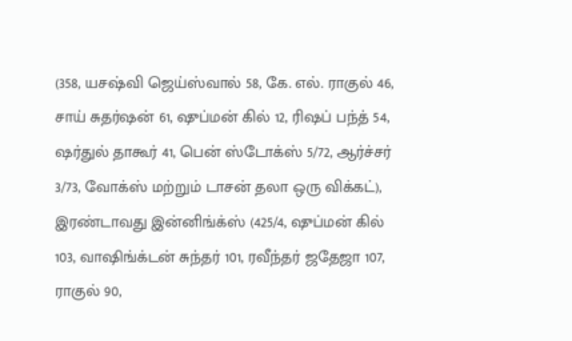(358, யசஷ்வி ஜெய்ஸ்வால் 58, கே. எல். ராகுல் 46, சாய் சுதர்ஷன் 61, ஷுப்மன் கில் 12, ரிஷப் பந்த் 54, ஷர்துல் தாகூர் 41, பென் ஸ்டோக்ஸ் 5/72, ஆர்ச்சர் 3/73, வோக்ஸ் மற்றும் டாசன் தலா ஒரு விக்கட்), இரண்டாவது இன்னிங்க்ஸ் (425/4, ஷுப்மன் கில் 103, வாஷிங்க்டன் சுந்தர் 101, ரவீந்தர் ஜதேஜா 107, ராகுல் 90,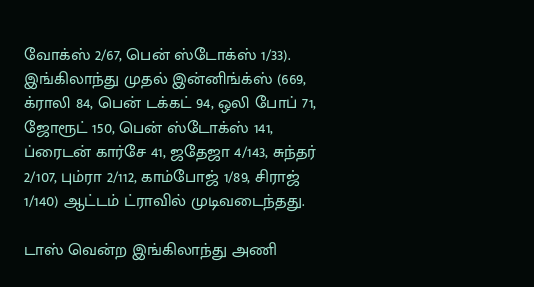வோக்ஸ் 2/67, பென் ஸ்டோக்ஸ் 1/33). இங்கிலாந்து முதல் இன்னிங்க்ஸ் (669, க்ராலி 84, பென் டக்கட் 94, ஒலி போப் 71, ஜோரூட் 150, பென் ஸ்டோக்ஸ் 141, ப்ரைடன் கார்சே 41, ஜதேஜா 4/143, சுந்தர் 2/107, பும்ரா 2/112, காம்போஜ் 1/89, சிராஜ் 1/140) ஆட்டம் ட்ராவில் முடிவடைந்தது.

டாஸ் வென்ற இங்கிலாந்து அணி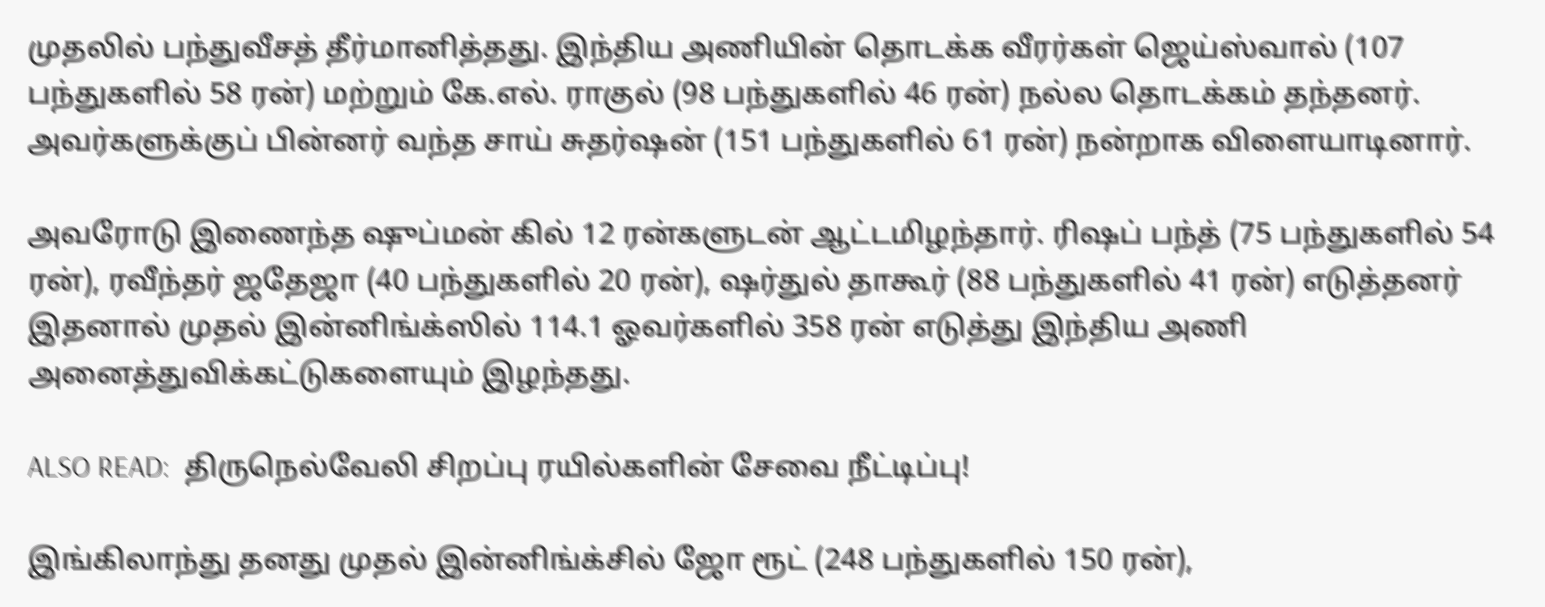முதலில் பந்துவீசத் தீர்மானித்தது. இந்திய அணியின் தொடக்க வீரர்கள் ஜெய்ஸ்வால் (107 பந்துகளில் 58 ரன்) மற்றும் கே.எல். ராகுல் (98 பந்துகளில் 46 ரன்) நல்ல தொடக்கம் தந்தனர். அவர்களுக்குப் பின்னர் வந்த சாய் சுதர்ஷன் (151 பந்துகளில் 61 ரன்) நன்றாக விளையாடினார்.

அவரோடு இணைந்த ஷுப்மன் கில் 12 ரன்களுடன் ஆட்டமிழந்தார். ரிஷப் பந்த் (75 பந்துகளில் 54 ரன்), ரவீந்தர் ஜதேஜா (40 பந்துகளில் 20 ரன்), ஷர்துல் தாகூர் (88 பந்துகளில் 41 ரன்) எடுத்தனர் இதனால் முதல் இன்னிங்க்ஸில் 114.1 ஓவர்களில் 358 ரன் எடுத்து இந்திய அணி அனைத்துவிக்கட்டுகளையும் இழந்தது.

ALSO READ:  திருநெல்வேலி சிறப்பு ரயில்களின் சேவை நீட்டிப்பு!

இங்கிலாந்து தனது முதல் இன்னிங்க்சில் ஜோ ரூட் (248 பந்துகளில் 150 ரன்),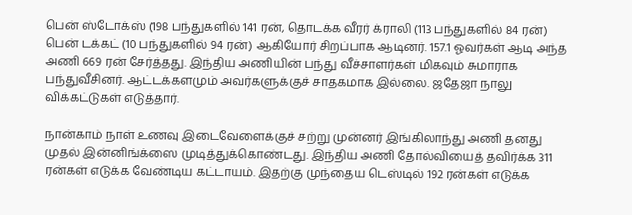பென் ஸ்டோக்ஸ் (198 பந்துகளில் 141 ரன், தொடக்க வீரர் க்ராலி (113 பந்துகளில் 84 ரன்) பென் டக்கட் (10 பந்துகளில் 94 ரன்) ஆகியோர் சிறப்பாக ஆடினர். 157.1 ஓவர்கள் ஆடி அந்த அணி 669 ரன் சேர்த்தது. இந்திய அணியின் பந்து வீச்சாளர்கள் மிகவும் சுமாராக பந்துவீசினர். ஆட்டக்களமும் அவர்களுக்குச் சாதகமாக இல்லை. ஜதேஜா நாலு விக்கட்டுகள் எடுத்தார்.

நான்காம் நாள் உணவு இடைவேளைக்குச் சற்று முன்னர் இங்கிலாந்து அணி தனது முதல் இன்னிங்க்ஸை முடித்துக்கொண்டது. இந்திய அணி தோல்வியைத் தவிர்க்க 311 ரன்கள் எடுக்க வேண்டிய கட்டாயம். இதற்கு முந்தைய டெஸ்டில் 192 ரன்கள் எடுக்க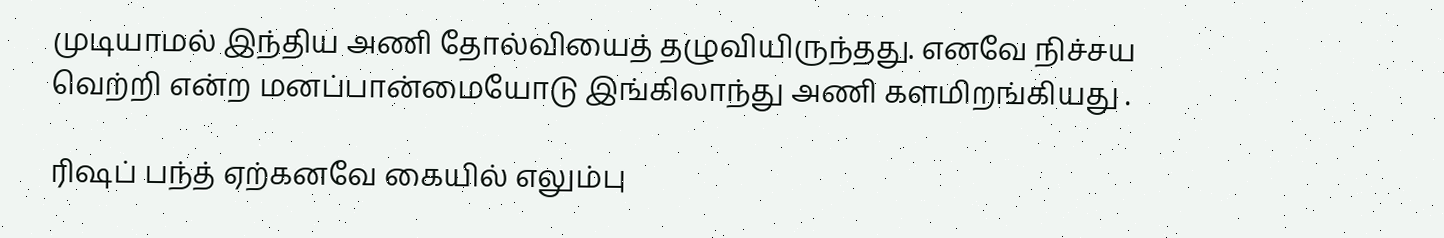முடியாமல் இந்திய அணி தோல்வியைத் தழுவியிருந்தது. எனவே நிச்சய வெற்றி என்ற மனப்பான்மையோடு இங்கிலாந்து அணி களமிறங்கியது .

ரிஷப் பந்த் ஏற்கனவே கையில் எலும்பு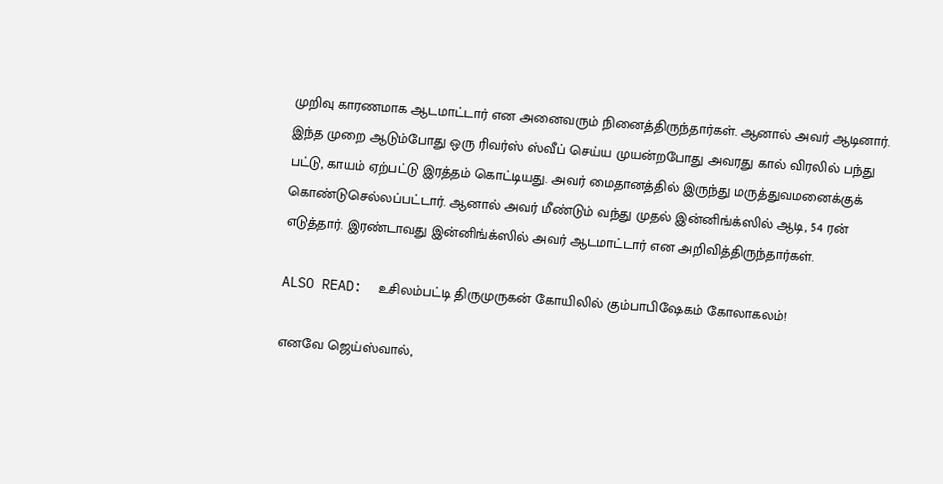முறிவு காரணமாக ஆடமாட்டார் என அனைவரும் நினைத்திருந்தார்கள். ஆனால் அவர் ஆடினார். இந்த முறை ஆடும்போது ஒரு ரிவர்ஸ் ஸ்வீப் செய்ய முயன்றபோது அவரது கால் விரலில் பந்து பட்டு, காயம் ஏற்பட்டு இரத்தம் கொட்டியது. அவர் மைதானத்தில் இருந்து மருத்துவமனைக்குக் கொண்டுசெல்லப்பட்டார். ஆனால் அவர் மீண்டும் வந்து முதல் இன்னிங்க்ஸில் ஆடி, 54 ரன் எடுத்தார். இரண்டாவது இன்னிங்க்ஸில் அவர் ஆடமாட்டார் என அறிவித்திருந்தார்கள்.

ALSO READ:  உசிலம்பட்டி திருமுருகன் கோயிலில் கும்பாபிஷேகம் கோலாகலம்!

எனவே ஜெய்ஸ்வால்,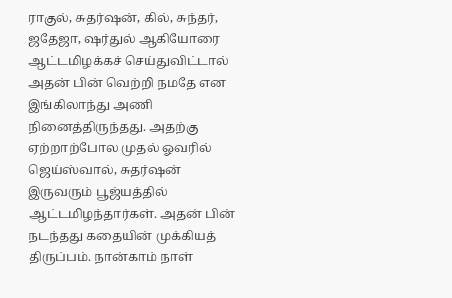ராகுல், சுதர்ஷன், கில், சுந்தர், ஜதேஜா, ஷர்துல் ஆகியோரை ஆட்டமிழக்கச் செய்துவிட்டால் அதன் பின் வெற்றி நமதே என இங்கிலாந்து அணி நினைத்திருந்தது. அதற்கு ஏற்றாற்போல முதல் ஓவரில் ஜெய்ஸ்வால், சுதர்ஷன் இருவரும் பூஜ்யத்தில் ஆட்டமிழந்தார்கள். அதன் பின் நடந்தது கதையின் முக்கியத் திருப்பம். நான்காம் நாள்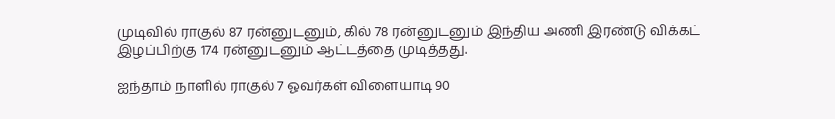முடிவில் ராகுல் 87 ரன்னுடனும், கில் 78 ரன்னுடனும் இந்திய அணி இரண்டு விக்கட் இழப்பிற்கு 174 ரன்னுடனும் ஆட்டத்தை முடித்தது.

ஐந்தாம் நாளில் ராகுல் 7 ஓவர்கள் விளையாடி 90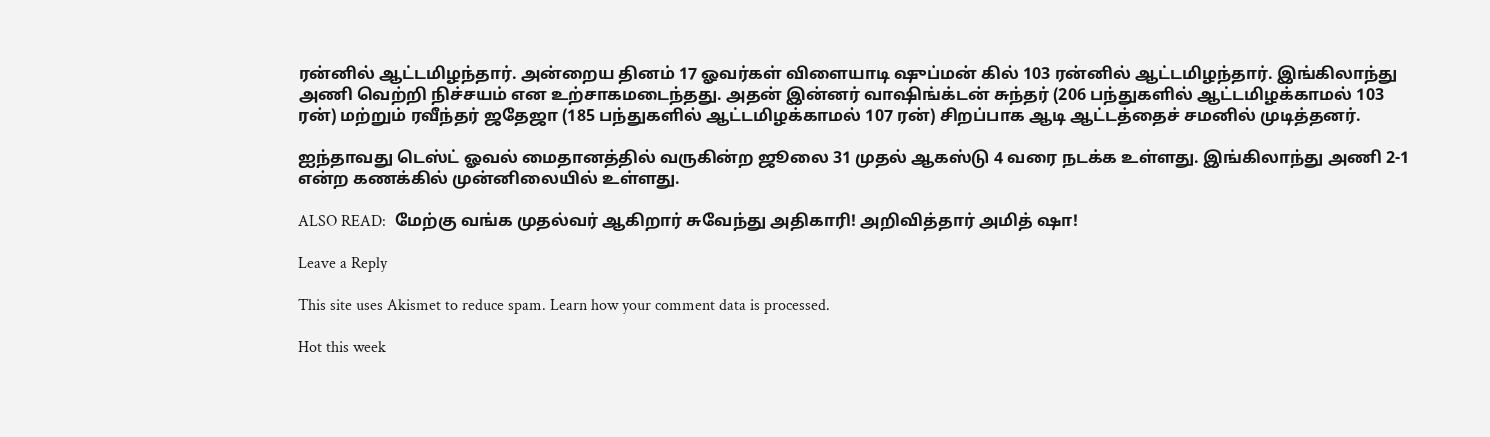ரன்னில் ஆட்டமிழந்தார். அன்றைய தினம் 17 ஓவர்கள் விளையாடி ஷுப்மன் கில் 103 ரன்னில் ஆட்டமிழந்தார். இங்கிலாந்து அணி வெற்றி நிச்சயம் என உற்சாகமடைந்தது. அதன் இன்னர் வாஷிங்க்டன் சுந்தர் (206 பந்துகளில் ஆட்டமிழக்காமல் 103 ரன்) மற்றும் ரவீந்தர் ஜதேஜா (185 பந்துகளில் ஆட்டமிழக்காமல் 107 ரன்) சிறப்பாக ஆடி ஆட்டத்தைச் சமனில் முடித்தனர்.

ஐந்தாவது டெஸ்ட் ஓவல் மைதானத்தில் வருகின்ற ஜூலை 31 முதல் ஆகஸ்டு 4 வரை நடக்க உள்ளது. இங்கிலாந்து அணி 2-1 என்ற கணக்கில் முன்னிலையில் உள்ளது.

ALSO READ:  மேற்கு வங்க முதல்வர் ஆகிறார் சுவேந்து அதிகாரி! அறிவித்தார் அமித் ஷா!

Leave a Reply

This site uses Akismet to reduce spam. Learn how your comment data is processed.

Hot this week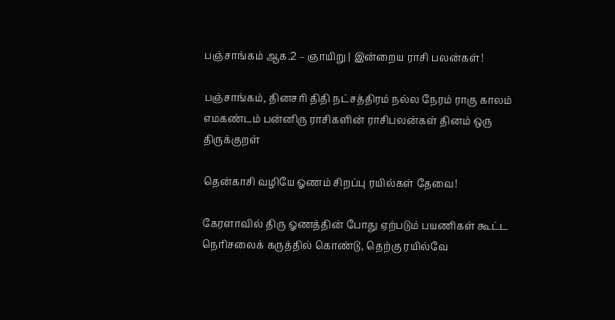பஞ்சாங்கம் ஆக.2 – ஞாயிறு | இன்றைய ராசி பலன்கள்!

பஞ்சாங்கம், தினசரி திதி நட்சத்திரம் நல்ல நேரம் ராகு காலம் எமகண்டம் பன்னிரு ராசிகளின் ராசிபலன்கள் தினம் ஒரு திருக்குறள்

தென்காசி வழியே ஓணம் சிறப்பு ரயில்கள் தேவை!

கேரளாவில் திரு ஓணத்தின் போது ஏற்படும் பயணிகள் கூட்ட நெரிசலைக் கருத்தில் கொண்டு, தெற்கு ரயில்வே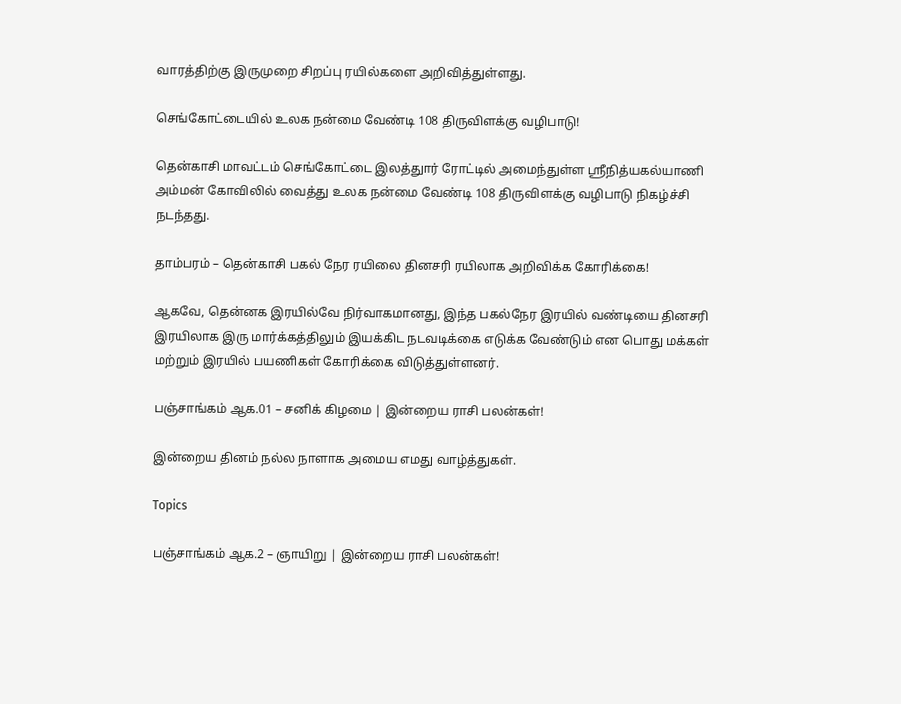வாரத்திற்கு இருமுறை சிறப்பு ரயில்களை அறிவித்துள்ளது.

செங்கோட்டையில் உலக நன்மை வேண்டி 108 திருவிளக்கு வழிபாடு!

தென்காசி மாவட்டம் செங்கோட்டை இலத்துார் ரோட்டில் அமைந்துள்ள ஸ்ரீநித்யகல்யாணி அம்மன் கோவிலில் வைத்து உலக நன்மை வேண்டி 108 திருவிளக்கு வழிபாடு நிகழ்ச்சி நடந்தது.

தாம்பரம் – தென்காசி பகல் நேர ரயிலை தினசரி ரயிலாக அறிவிக்க கோரிக்கை!

ஆகவே, தென்னக இரயில்வே நிர்வாகமானது, இந்த பகல்நேர இரயில் வண்டியை தினசரி இரயிலாக இரு மார்க்கத்திலும் இயக்கிட நடவடிக்கை எடுக்க வேண்டும் என பொது மக்கள் மற்றும் இரயில் பயணிகள் கோரிக்கை விடுத்துள்ளனர்.

பஞ்சாங்கம் ஆக.01 – சனிக் கிழமை | இன்றைய ராசி பலன்கள்!

இன்றைய தினம் நல்ல நாளாக அமைய எமது வாழ்த்துகள்.

Topics

பஞ்சாங்கம் ஆக.2 – ஞாயிறு | இன்றைய ராசி பலன்கள்!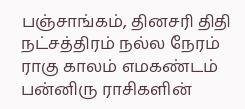பஞ்சாங்கம், தினசரி திதி நட்சத்திரம் நல்ல நேரம் ராகு காலம் எமகண்டம் பன்னிரு ராசிகளின்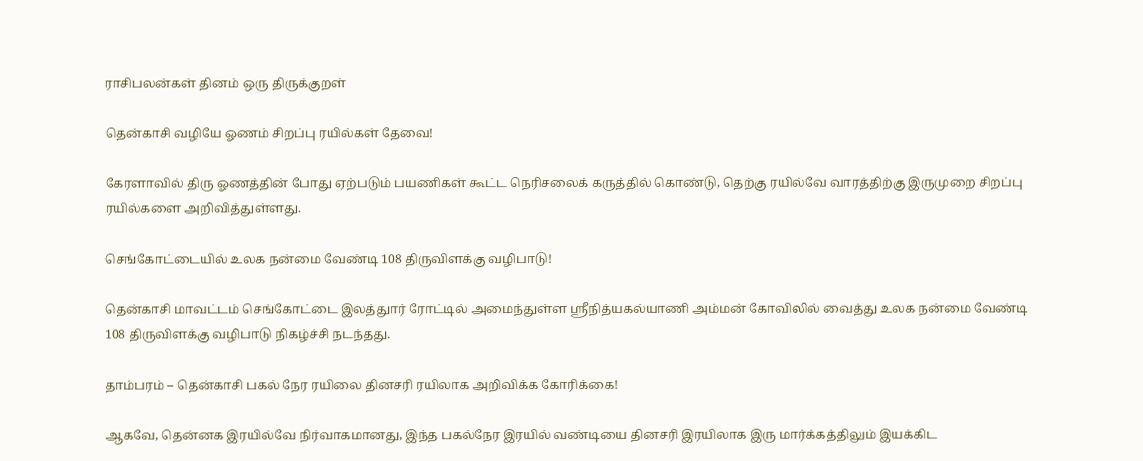ராசிபலன்கள் தினம் ஒரு திருக்குறள்

தென்காசி வழியே ஓணம் சிறப்பு ரயில்கள் தேவை!

கேரளாவில் திரு ஓணத்தின் போது ஏற்படும் பயணிகள் கூட்ட நெரிசலைக் கருத்தில் கொண்டு, தெற்கு ரயில்வே வாரத்திற்கு இருமுறை சிறப்பு ரயில்களை அறிவித்துள்ளது.

செங்கோட்டையில் உலக நன்மை வேண்டி 108 திருவிளக்கு வழிபாடு!

தென்காசி மாவட்டம் செங்கோட்டை இலத்துார் ரோட்டில் அமைந்துள்ள ஸ்ரீநித்யகல்யாணி அம்மன் கோவிலில் வைத்து உலக நன்மை வேண்டி 108 திருவிளக்கு வழிபாடு நிகழ்ச்சி நடந்தது.

தாம்பரம் – தென்காசி பகல் நேர ரயிலை தினசரி ரயிலாக அறிவிக்க கோரிக்கை!

ஆகவே, தென்னக இரயில்வே நிர்வாகமானது, இந்த பகல்நேர இரயில் வண்டியை தினசரி இரயிலாக இரு மார்க்கத்திலும் இயக்கிட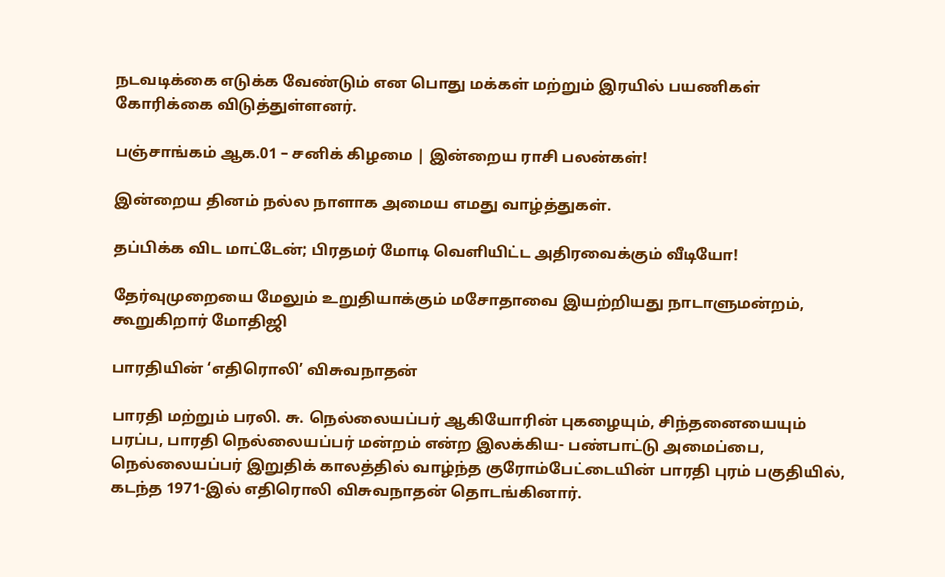நடவடிக்கை எடுக்க வேண்டும் என பொது மக்கள் மற்றும் இரயில் பயணிகள் கோரிக்கை விடுத்துள்ளனர்.

பஞ்சாங்கம் ஆக.01 – சனிக் கிழமை | இன்றைய ராசி பலன்கள்!

இன்றைய தினம் நல்ல நாளாக அமைய எமது வாழ்த்துகள்.

தப்பிக்க விட மாட்டேன்; பிரதமர் மோடி வெளியிட்ட அதிரவைக்கும் வீடியோ!

தேர்வுமுறையை மேலும் உறுதியாக்கும் மசோதாவை இயற்றியது நாடாளுமன்றம், கூறுகிறார் மோதிஜி

பாரதியின் ‘எதிரொலி’ விசுவநாதன்

பாரதி மற்றும் பரலி. சு. நெல்லையப்பர் ஆகியோரின் புகழையும், சிந்தனையையும் பரப்ப, பாரதி நெல்லையப்பர் மன்றம் என்ற இலக்கிய- பண்பாட்டு அமைப்பை, நெல்லையப்பர் இறுதிக் காலத்தில் வாழ்ந்த குரோம்பேட்டையின் பாரதி புரம் பகுதியில், கடந்த 1971-இல் எதிரொலி விசுவநாதன் தொடங்கினார்.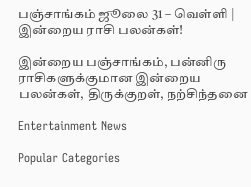பஞ்சாங்கம் ஜூலை 31 – வெள்ளி | இன்றைய ராசி பலன்கள்!

இன்றைய பஞ்சாங்கம், பன்னிரு ராசிகளுக்குமான இன்றைய பலன்கள், திருக்குறள், நற்சிந்தனை

Entertainment News

Popular Categories